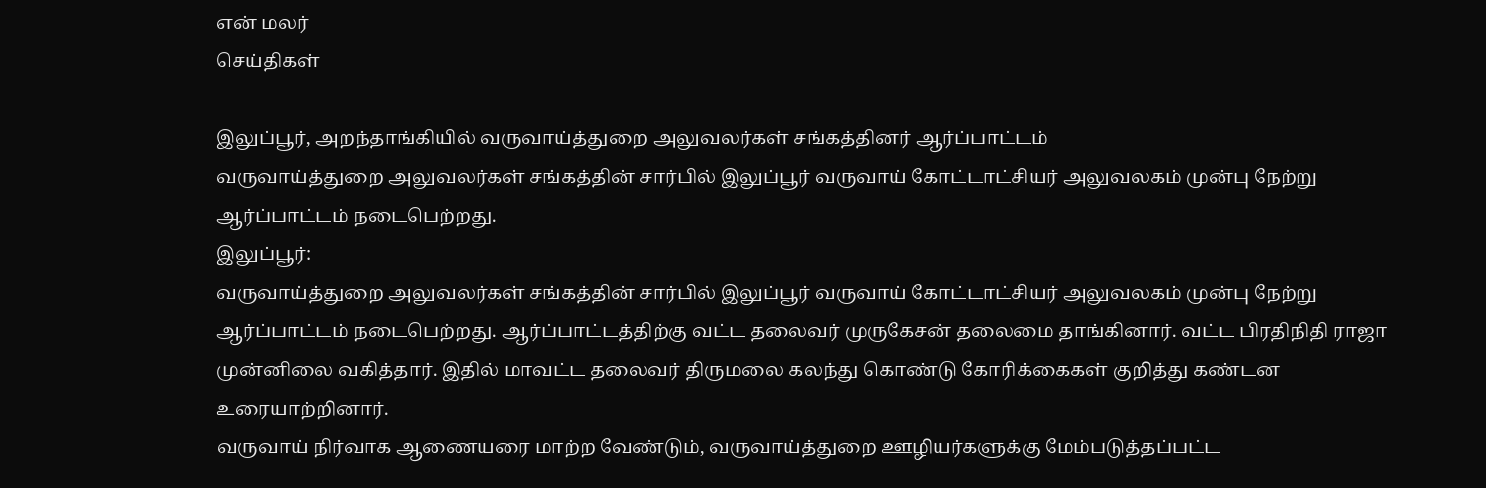என் மலர்
செய்திகள்

இலுப்பூர், அறந்தாங்கியில் வருவாய்த்துறை அலுவலர்கள் சங்கத்தினர் ஆர்ப்பாட்டம்
வருவாய்த்துறை அலுவலர்கள் சங்கத்தின் சார்பில் இலுப்பூர் வருவாய் கோட்டாட்சியர் அலுவலகம் முன்பு நேற்று ஆர்ப்பாட்டம் நடைபெற்றது.
இலுப்பூர்:
வருவாய்த்துறை அலுவலர்கள் சங்கத்தின் சார்பில் இலுப்பூர் வருவாய் கோட்டாட்சியர் அலுவலகம் முன்பு நேற்று ஆர்ப்பாட்டம் நடைபெற்றது. ஆர்ப்பாட்டத்திற்கு வட்ட தலைவர் முருகேசன் தலைமை தாங்கினார். வட்ட பிரதிநிதி ராஜா முன்னிலை வகித்தார். இதில் மாவட்ட தலைவர் திருமலை கலந்து கொண்டு கோரிக்கைகள் குறித்து கண்டன உரையாற்றினார்.
வருவாய் நிர்வாக ஆணையரை மாற்ற வேண்டும், வருவாய்த்துறை ஊழியர்களுக்கு மேம்படுத்தப்பட்ட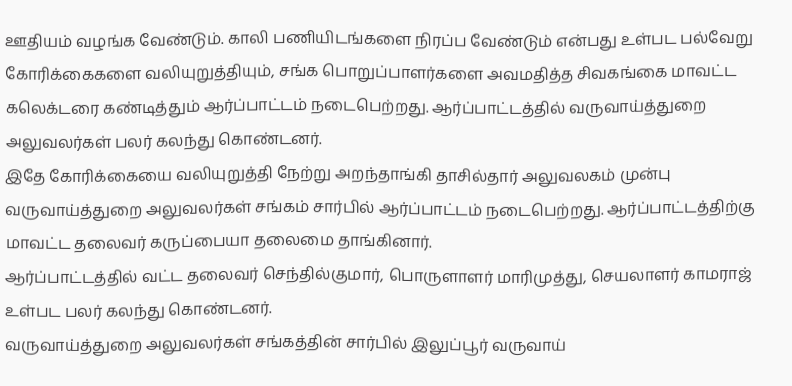ஊதியம் வழங்க வேண்டும். காலி பணியிடங்களை நிரப்ப வேண்டும் என்பது உள்பட பல்வேறு கோரிக்கைகளை வலியுறுத்தியும், சங்க பொறுப்பாளர்களை அவமதித்த சிவகங்கை மாவட்ட கலெக்டரை கண்டித்தும் ஆர்ப்பாட்டம் நடைபெற்றது. ஆர்ப்பாட்டத்தில் வருவாய்த்துறை அலுவலர்கள் பலர் கலந்து கொண்டனர்.
இதே கோரிக்கையை வலியுறுத்தி நேற்று அறந்தாங்கி தாசில்தார் அலுவலகம் முன்பு வருவாய்த்துறை அலுவலர்கள் சங்கம் சார்பில் ஆர்ப்பாட்டம் நடைபெற்றது. ஆர்ப்பாட்டத்திற்கு மாவட்ட தலைவர் கருப்பையா தலைமை தாங்கினார்.
ஆர்ப்பாட்டத்தில் வட்ட தலைவர் செந்தில்குமார், பொருளாளர் மாரிமுத்து, செயலாளர் காமராஜ் உள்பட பலர் கலந்து கொண்டனர்.
வருவாய்த்துறை அலுவலர்கள் சங்கத்தின் சார்பில் இலுப்பூர் வருவாய்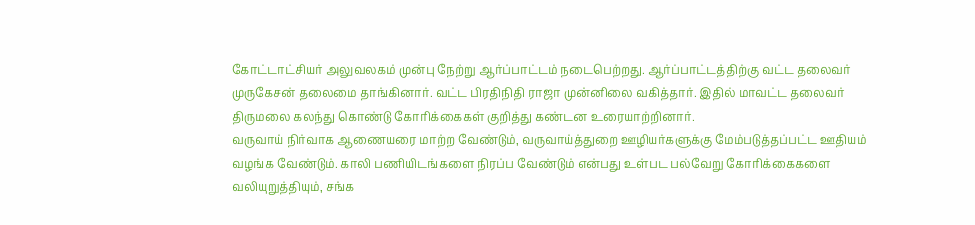கோட்டாட்சியர் அலுவலகம் முன்பு நேற்று ஆர்ப்பாட்டம் நடைபெற்றது. ஆர்ப்பாட்டத்திற்கு வட்ட தலைவர் முருகேசன் தலைமை தாங்கினார். வட்ட பிரதிநிதி ராஜா முன்னிலை வகித்தார். இதில் மாவட்ட தலைவர் திருமலை கலந்து கொண்டு கோரிக்கைகள் குறித்து கண்டன உரையாற்றினார்.
வருவாய் நிர்வாக ஆணையரை மாற்ற வேண்டும், வருவாய்த்துறை ஊழியர்களுக்கு மேம்படுத்தப்பட்ட ஊதியம் வழங்க வேண்டும். காலி பணியிடங்களை நிரப்ப வேண்டும் என்பது உள்பட பல்வேறு கோரிக்கைகளை வலியுறுத்தியும், சங்க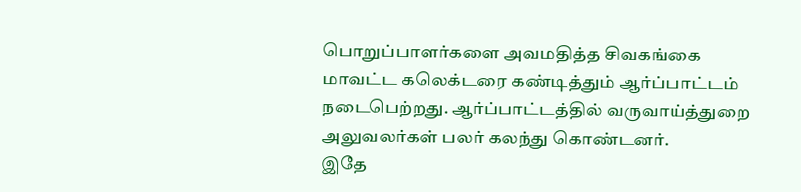பொறுப்பாளர்களை அவமதித்த சிவகங்கை மாவட்ட கலெக்டரை கண்டித்தும் ஆர்ப்பாட்டம் நடைபெற்றது. ஆர்ப்பாட்டத்தில் வருவாய்த்துறை அலுவலர்கள் பலர் கலந்து கொண்டனர்.
இதே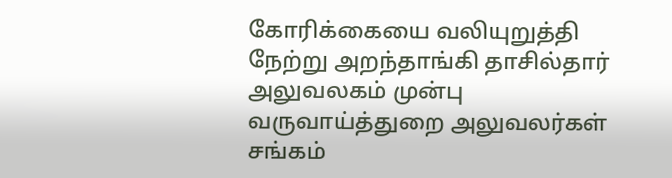கோரிக்கையை வலியுறுத்தி நேற்று அறந்தாங்கி தாசில்தார் அலுவலகம் முன்பு வருவாய்த்துறை அலுவலர்கள் சங்கம்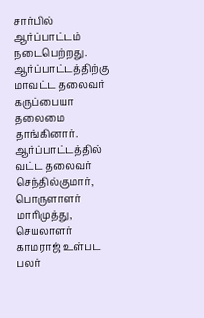சார்பில் ஆர்ப்பாட்டம் நடைபெற்றது. ஆர்ப்பாட்டத்திற்கு மாவட்ட தலைவர் கருப்பையா தலைமை தாங்கினார்.
ஆர்ப்பாட்டத்தில் வட்ட தலைவர் செந்தில்குமார், பொருளாளர் மாரிமுத்து, செயலாளர் காமராஜ் உள்பட பலர்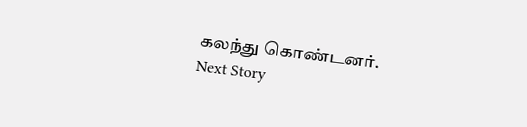கலந்து கொண்டனர்.
Next Story